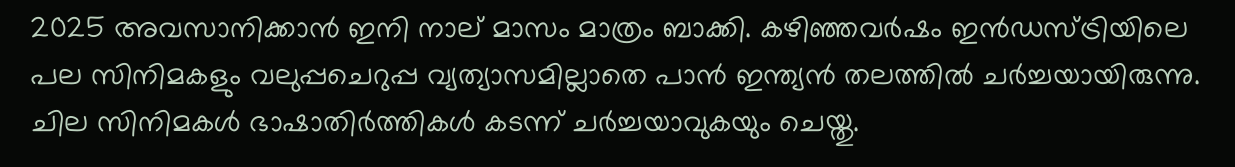2025 അവസാനിക്കാന്‍ ഇനി നാല് മാസം മാത്രം ബാക്കി. കഴിഞ്ഞവര്‍ഷം ഇന്‍ഡസ്ട്രിയിലെ പല സിനിമകളും വലുപ്പചെറുപ്പ വ്യത്യാസമില്ലാതെ പാന്‍ ഇന്ത്യന്‍ തലത്തില്‍ ചര്‍ച്ചയായിരുന്നു. ചില സിനിമകള്‍ ഭാഷാതിര്‍ത്തികള്‍ കടന്ന് ചര്‍ച്ചയാവുകയും ചെയ്തു.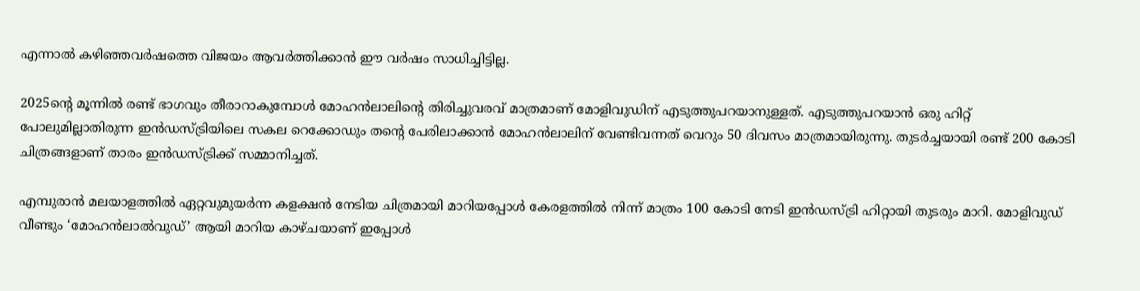എന്നാല്‍ കഴിഞ്ഞവര്‍ഷത്തെ വിജയം ആവര്‍ത്തിക്കാന്‍ ഈ വര്‍ഷം സാധിച്ചിട്ടില്ല.

2025ന്റെ മൂന്നില്‍ രണ്ട് ഭാഗവും തീരാറാകുമ്പോള്‍ മോഹന്‍ലാലിന്റെ തിരിച്ചുവരവ് മാത്രമാണ് മോളിവുഡിന് എടുത്തുപറയാനുള്ളത്. എടുത്തുപറയാന്‍ ഒരു ഹിറ്റ് പോലുമില്ലാതിരുന്ന ഇന്‍ഡസ്ട്രിയിലെ സകല റെക്കോഡും തന്റെ പേരിലാക്കാന്‍ മോഹന്‍ലാലിന് വേണ്ടിവന്നത് വെറും 50 ദിവസം മാത്രമായിരുന്നു. തുടര്‍ച്ചയായി രണ്ട് 200 കോടി ചിത്രങ്ങളാണ് താരം ഇന്‍ഡസ്ട്രിക്ക് സമ്മാനിച്ചത്.

എമ്പുരാന്‍ മലയാളത്തില്‍ ഏറ്റവുമുയര്‍ന്ന കളക്ഷന്‍ നേടിയ ചിത്രമായി മാറിയപ്പോള്‍ കേരളത്തില്‍ നിന്ന് മാത്രം 100 കോടി നേടി ഇന്‍ഡസ്ട്രി ഹിറ്റായി തുടരും മാറി. മോളിവുഡ് വീണ്ടും ‘മോഹന്‍ലാല്‍വുഡ്’ ആയി മാറിയ കാഴ്ചയാണ് ഇപ്പോള്‍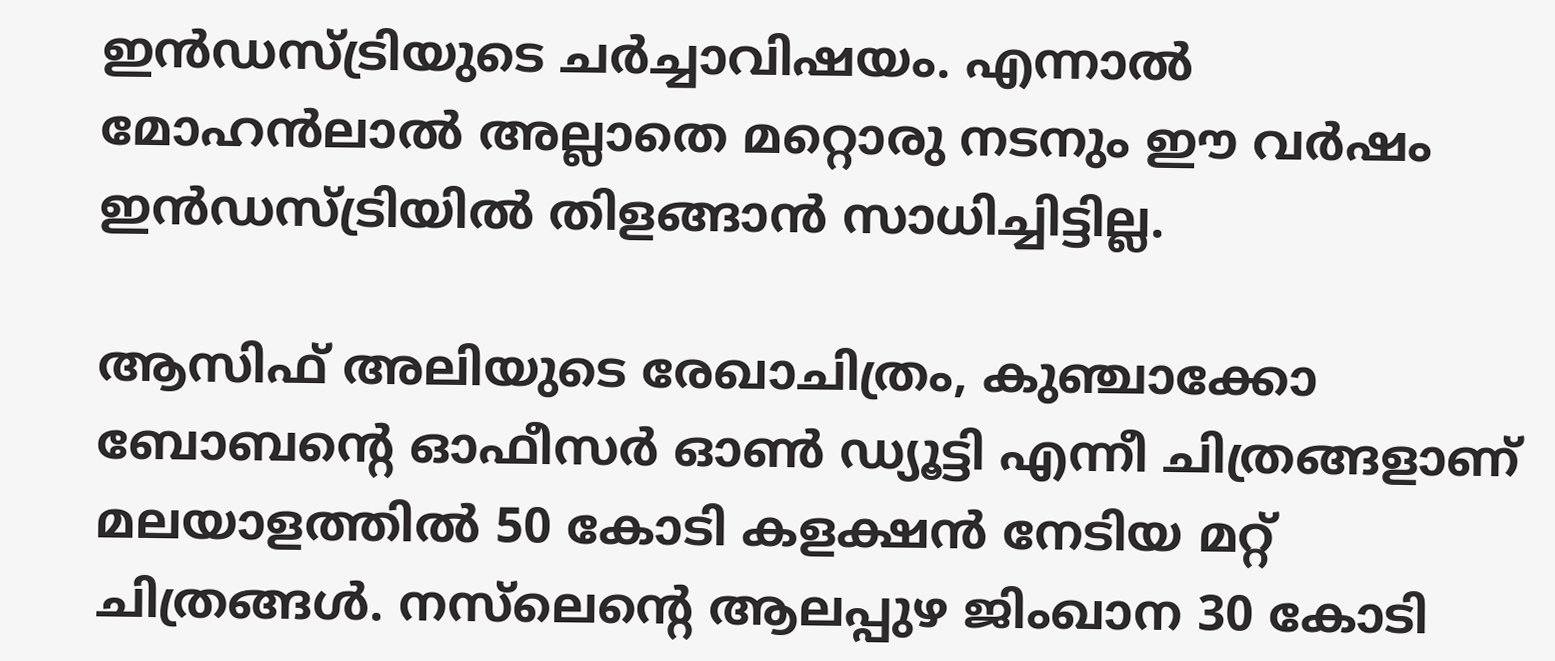ഇന്‍ഡസ്ട്രിയുടെ ചര്‍ച്ചാവിഷയം. എന്നാല്‍ മോഹന്‍ലാല്‍ അല്ലാതെ മറ്റൊരു നടനും ഈ വര്‍ഷം ഇന്‍ഡസ്ട്രിയില്‍ തിളങ്ങാന്‍ സാധിച്ചിട്ടില്ല.

ആസിഫ് അലിയുടെ രേഖാചിത്രം, കുഞ്ചാക്കോ ബോബന്റെ ഓഫീസര്‍ ഓണ്‍ ഡ്യൂട്ടി എന്നീ ചിത്രങ്ങളാണ് മലയാളത്തില്‍ 50 കോടി കളക്ഷന്‍ നേടിയ മറ്റ് ചിത്രങ്ങള്‍. നസ്‌ലെന്റെ ആലപ്പുഴ ജിംഖാന 30 കോടി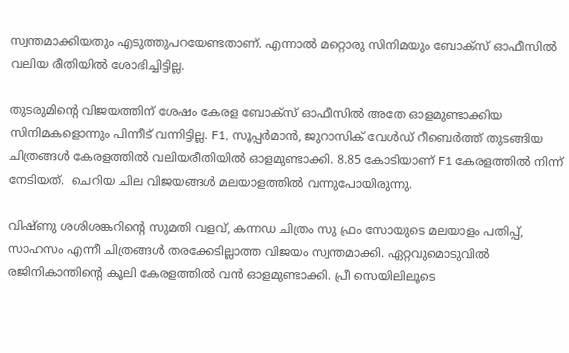സ്വന്തമാക്കിയതും എടുത്തുപറയേണ്ടതാണ്. എന്നാല്‍ മറ്റൊരു സിനിമയും ബോക്‌സ് ഓഫീസില്‍ വലിയ രീതിയില്‍ ശോഭിച്ചിട്ടില്ല.

തുടരുമിന്റെ വിജയത്തിന് ശേഷം കേരള ബോക്‌സ് ഓഫീസില്‍ അതേ ഓളമുണ്ടാക്കിയ സിനിമകളൊന്നും പിന്നീട് വന്നിട്ടില്ല. F1, സൂപ്പര്‍മാന്‍, ജുറാസിക് വേള്‍ഡ് റീബെര്‍ത്ത് തുടങ്ങിയ ചിത്രങ്ങള്‍ കേരളത്തില്‍ വലിയരീതിയില്‍ ഓളമുണ്ടാക്കി. 8.85 കോടിയാണ് F1 കേരളത്തില്‍ നിന്ന് നേടിയത്.  ചെറിയ ചില വിജയങ്ങള്‍ മലയാളത്തില്‍ വന്നുപോയിരുന്നു.

വിഷ്ണു ശശിശങ്കറിന്റെ സുമതി വളവ്, കന്നഡ ചിത്രം സു ഫ്രം സോയുടെ മലയാളം പതിപ്പ്, സാഹസം എന്നീ ചിത്രങ്ങള്‍ തരക്കേടില്ലാത്ത വിജയം സ്വന്തമാക്കി. ഏറ്റവുമൊടുവില്‍ രജിനികാന്തിന്റെ കൂലി കേരളത്തില്‍ വന്‍ ഓളമുണ്ടാക്കി. പ്രീ സെയിലിലൂടെ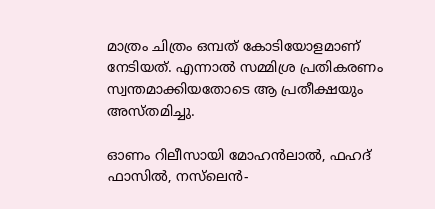മാത്രം ചിത്രം ഒമ്പത് കോടിയോളമാണ് നേടിയത്. എന്നാല്‍ സമ്മിശ്ര പ്രതികരണം സ്വന്തമാക്കിയതോടെ ആ പ്രതീക്ഷയും അസ്തമിച്ചു.

ഓണം റിലീസായി മോഹന്‍ലാല്‍, ഫഹദ് ഫാസില്‍, നസ്‌ലെന്‍-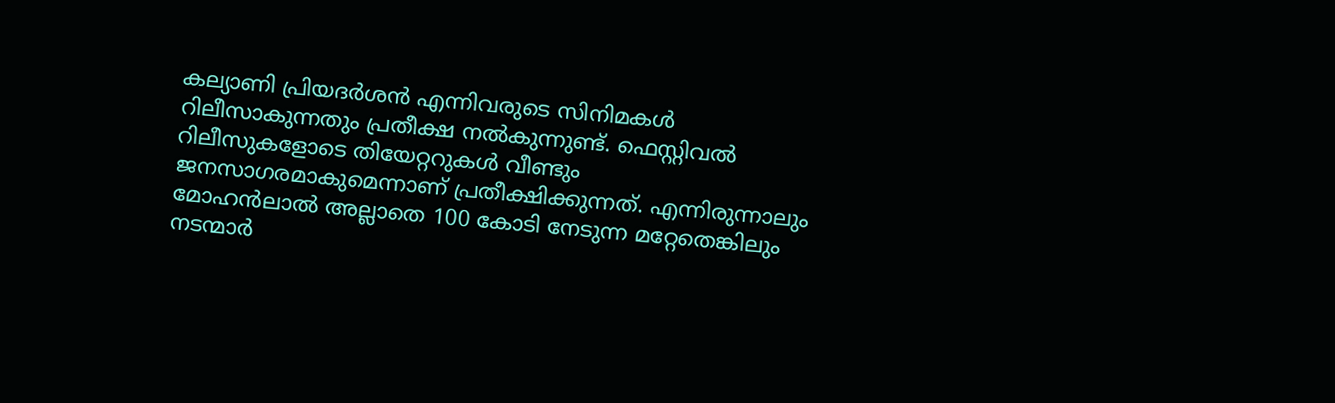കല്യാണി പ്രിയദര്‍ശന്‍ എന്നിവരുടെ സിനിമകള്‍ റിലീസാകുന്നതും പ്രതീക്ഷ നല്‍കുന്നുണ്ട്. ഫെസ്റ്റിവല്‍ റിലീസുകളോടെ തിയേറ്ററുകള്‍ വീണ്ടും ജനസാഗരമാകുമെന്നാണ് പ്രതീക്ഷിക്കുന്നത്. എന്നിരുന്നാലും മോഹന്‍ലാല്‍ അല്ലാതെ 100 കോടി നേടുന്ന മറ്റേതെങ്കിലും നടന്മാര്‍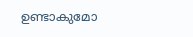ഉണ്ടാകുമോ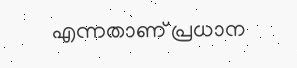എന്നതാണ് പ്രധാന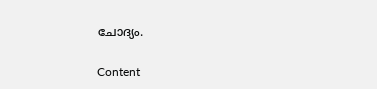ചോദ്യം.

Content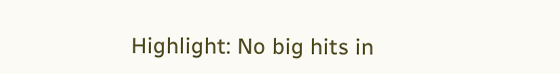Highlight: No big hits in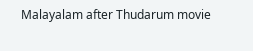Malayalam after Thudarum movie